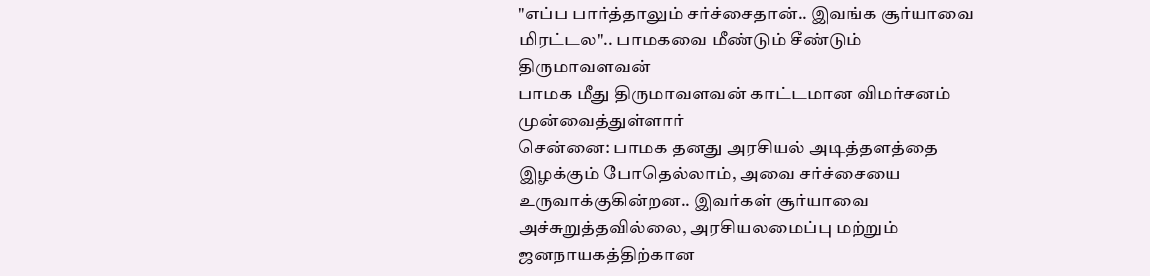"எப்ப பார்த்தாலும் சர்ச்சைதான்.. இவங்க சூர்யாவை மிரட்டல".. பாமகவை மீண்டும் சீண்டும் திருமாவளவன்
பாமக மீது திருமாவளவன் காட்டமான விமர்சனம் முன்வைத்துள்ளார்
சென்னை: பாமக தனது அரசியல் அடித்தளத்தை இழக்கும் போதெல்லாம், அவை சர்ச்சையை உருவாக்குகின்றன.. இவர்கள் சூர்யாவை அச்சுறுத்தவில்லை, அரசியலமைப்பு மற்றும் ஜனநாயகத்திற்கான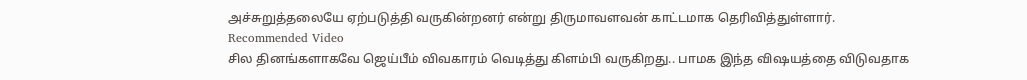அச்சுறுத்தலையே ஏற்படுத்தி வருகின்றனர் என்று திருமாவளவன் காட்டமாக தெரிவித்துள்ளார்.
Recommended Video
சில தினங்களாகவே ஜெய்பீம் விவகாரம் வெடித்து கிளம்பி வருகிறது.. பாமக இந்த விஷயத்தை விடுவதாக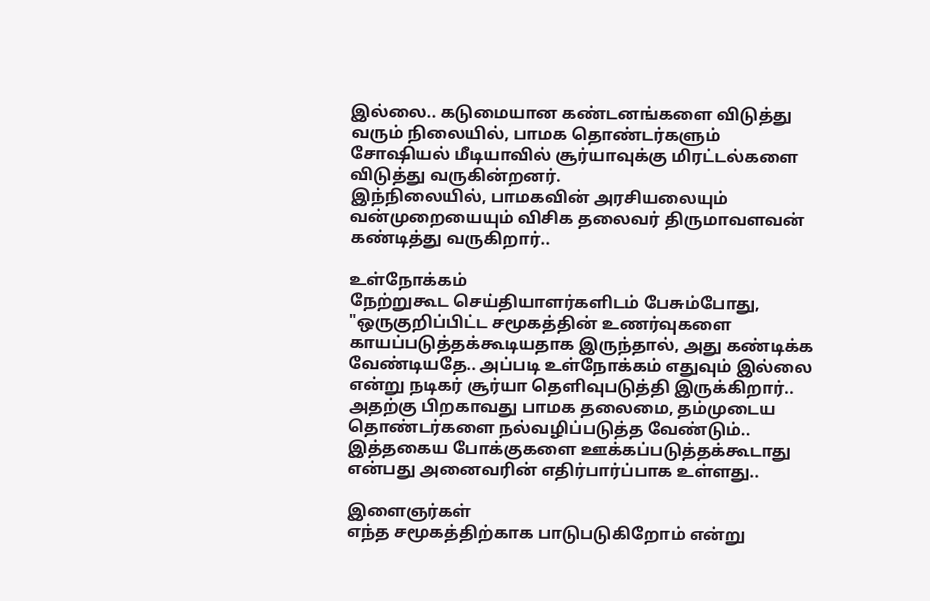இல்லை.. கடுமையான கண்டனங்களை விடுத்து வரும் நிலையில், பாமக தொண்டர்களும் சோஷியல் மீடியாவில் சூர்யாவுக்கு மிரட்டல்களை விடுத்து வருகின்றனர்.
இந்நிலையில், பாமகவின் அரசியலையும் வன்முறையையும் விசிக தலைவர் திருமாவளவன் கண்டித்து வருகிறார்..

உள்நோக்கம்
நேற்றுகூட செய்தியாளர்களிடம் பேசும்போது, "ஒருகுறிப்பிட்ட சமூகத்தின் உணர்வுகளை காயப்படுத்தக்கூடியதாக இருந்தால், அது கண்டிக்க வேண்டியதே.. அப்படி உள்நோக்கம் எதுவும் இல்லை என்று நடிகர் சூர்யா தெளிவுபடுத்தி இருக்கிறார்.. அதற்கு பிறகாவது பாமக தலைமை, தம்முடைய தொண்டர்களை நல்வழிப்படுத்த வேண்டும்.. இத்தகைய போக்குகளை ஊக்கப்படுத்தக்கூடாது என்பது அனைவரின் எதிர்பார்ப்பாக உள்ளது..

இளைஞர்கள்
எந்த சமூகத்திற்காக பாடுபடுகிறோம் என்று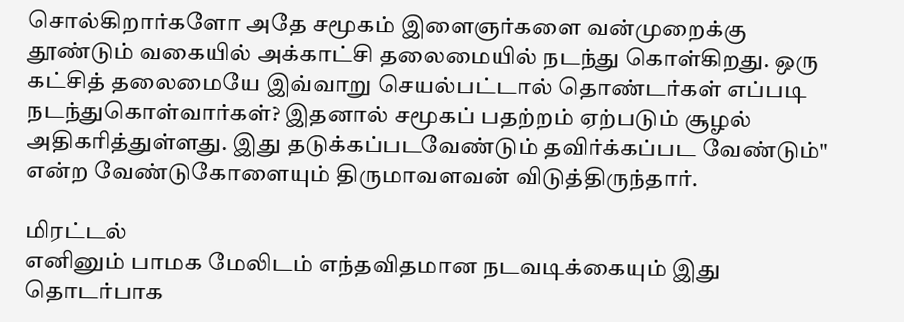சொல்கிறார்களோ அதே சமூகம் இளைஞர்களை வன்முறைக்கு தூண்டும் வகையில் அக்காட்சி தலைமையில் நடந்து கொள்கிறது. ஒரு கட்சித் தலைமையே இவ்வாறு செயல்பட்டால் தொண்டர்கள் எப்படி நடந்துகொள்வார்கள்? இதனால் சமூகப் பதற்றம் ஏற்படும் சூழல் அதிகரித்துள்ளது. இது தடுக்கப்படவேண்டும் தவிர்க்கப்பட வேண்டும்" என்ற வேண்டுகோளையும் திருமாவளவன் விடுத்திருந்தார்.

மிரட்டல்
எனினும் பாமக மேலிடம் எந்தவிதமான நடவடிக்கையும் இது தொடர்பாக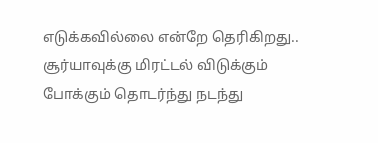எடுக்கவில்லை என்றே தெரிகிறது.. சூர்யாவுக்கு மிரட்டல் விடுக்கும் போக்கும் தொடர்ந்து நடந்து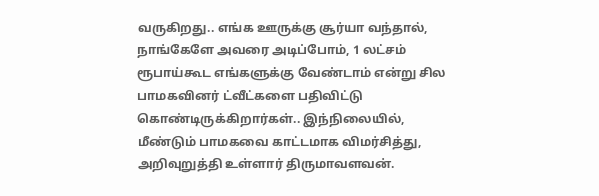வருகிறது.. எங்க ஊருக்கு சூர்யா வந்தால், நாங்கேளே அவரை அடிப்போம், 1 லட்சம் ரூபாய்கூட எங்களுக்கு வேண்டாம் என்று சில பாமகவினர் ட்வீட்களை பதிவிட்டு கொண்டிருக்கிறார்கள்.. இந்நிலையில், மீண்டும் பாமகவை காட்டமாக விமர்சித்து, அறிவுறுத்தி உள்ளார் திருமாவளவன்.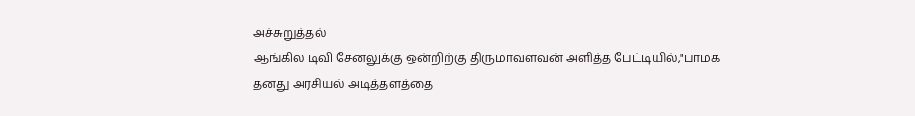அச்சுறுத்தல்
ஆங்கில டிவி சேனலுக்கு ஒன்றிற்கு திருமாவளவன் அளித்த பேட்டியில்,"பாமக தனது அரசியல் அடித்தளத்தை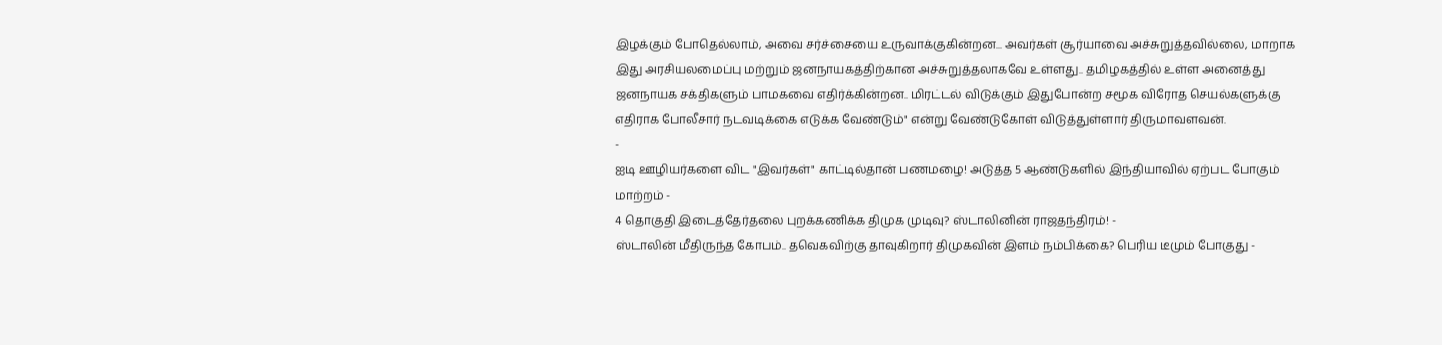இழக்கும் போதெல்லாம், அவை சர்ச்சையை உருவாக்குகின்றன... அவர்கள் சூர்யாவை அச்சுறுத்தவில்லை, மாறாக இது அரசியலமைப்பு மற்றும் ஜனநாயகத்திற்கான அச்சுறுத்தலாகவே உள்ளது.. தமிழகத்தில் உள்ள அனைத்து ஜனநாயக சக்திகளும் பாமகவை எதிர்க்கின்றன.. மிரட்டல் விடுக்கும் இதுபோன்ற சமூக விரோத செயல்களுக்கு எதிராக போலீசார் நடவடிக்கை எடுக்க வேண்டும்" என்று வேண்டுகோள் விடுத்துள்ளார் திருமாவளவன்.
-
ஐடி ஊழியர்களை விட "இவர்கள்" காட்டில்தான் பணமழை! அடுத்த 5 ஆண்டுகளில் இந்தியாவில் ஏற்பட போகும் மாற்றம் -
4 தொகுதி இடைத்தேர்தலை புறக்கணிக்க திமுக முடிவு? ஸ்டாலினின் ராஜதந்திரம்! -
ஸ்டாலின் மீதிருந்த கோபம்.. தவெகவிற்கு தாவுகிறார் திமுகவின் இளம் நம்பிக்கை? பெரிய டீமும் போகுது -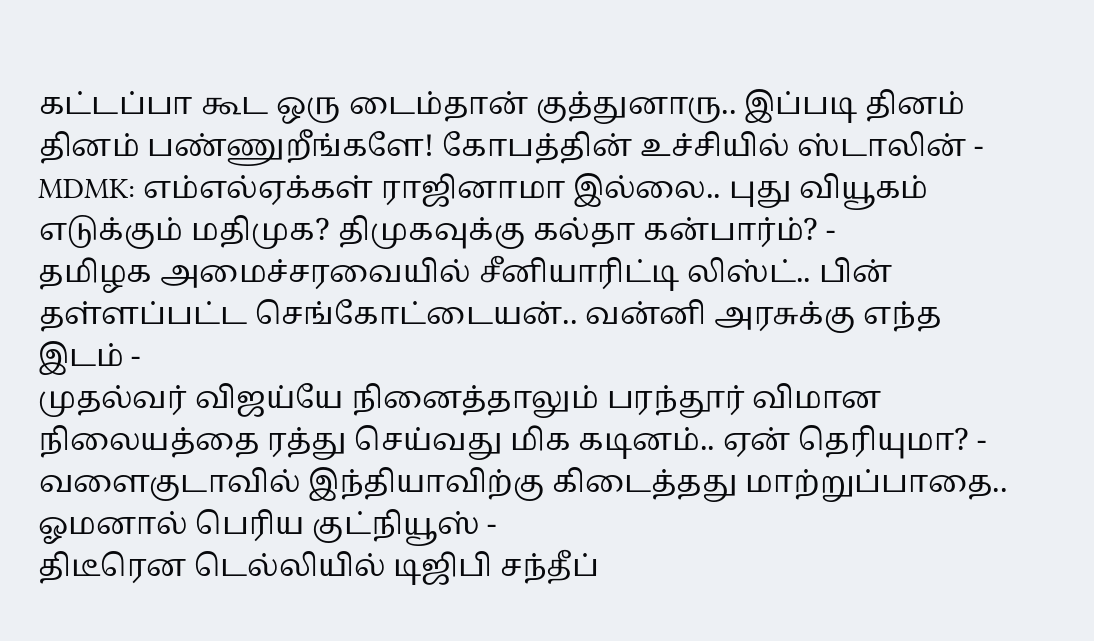கட்டப்பா கூட ஒரு டைம்தான் குத்துனாரு.. இப்படி தினம் தினம் பண்ணுறீங்களே! கோபத்தின் உச்சியில் ஸ்டாலின் -
MDMK: எம்எல்ஏக்கள் ராஜினாமா இல்லை.. புது வியூகம் எடுக்கும் மதிமுக? திமுகவுக்கு கல்தா கன்பார்ம்? -
தமிழக அமைச்சரவையில் சீனியாரிட்டி லிஸ்ட்.. பின் தள்ளப்பட்ட செங்கோட்டையன்.. வன்னி அரசுக்கு எந்த இடம் -
முதல்வர் விஜய்யே நினைத்தாலும் பரந்தூர் விமான நிலையத்தை ரத்து செய்வது மிக கடினம்.. ஏன் தெரியுமா? -
வளைகுடாவில் இந்தியாவிற்கு கிடைத்தது மாற்றுப்பாதை.. ஓமனால் பெரிய குட்நியூஸ் -
திடீரென டெல்லியில் டிஜிபி சந்தீப்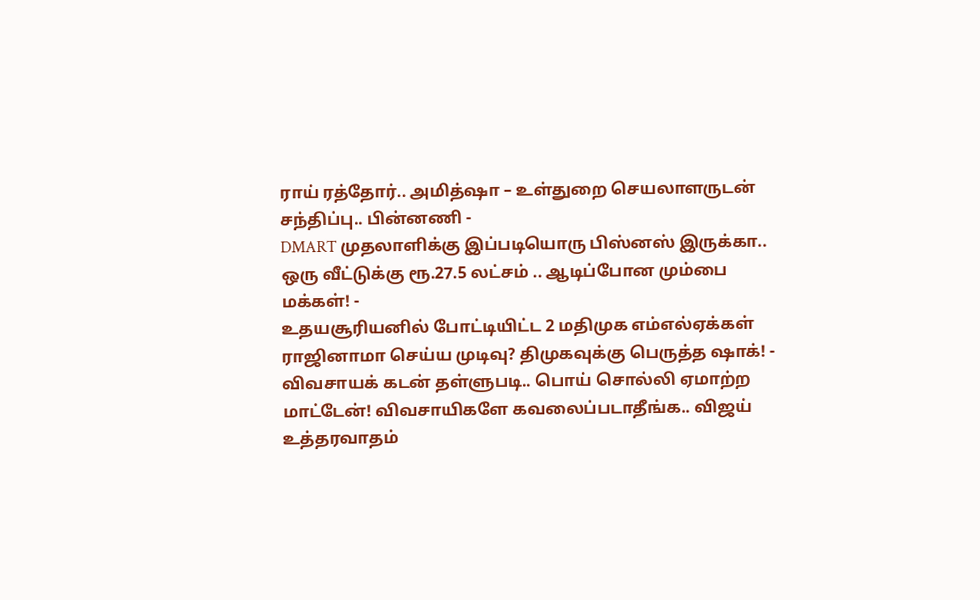ராய் ரத்தோர்.. அமித்ஷா – உள்துறை செயலாளருடன் சந்திப்பு.. பின்னணி -
DMART முதலாளிக்கு இப்படியொரு பிஸ்னஸ் இருக்கா.. ஒரு வீட்டுக்கு ரூ.27.5 லட்சம் .. ஆடிப்போன மும்பை மக்கள்! -
உதயசூரியனில் போட்டியிட்ட 2 மதிமுக எம்எல்ஏக்கள் ராஜினாமா செய்ய முடிவு? திமுகவுக்கு பெருத்த ஷாக்! -
விவசாயக் கடன் தள்ளுபடி.. பொய் சொல்லி ஏமாற்ற மாட்டேன்! விவசாயிகளே கவலைப்படாதீங்க.. விஜய் உத்தரவாதம்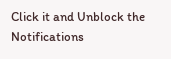Click it and Unblock the Notifications